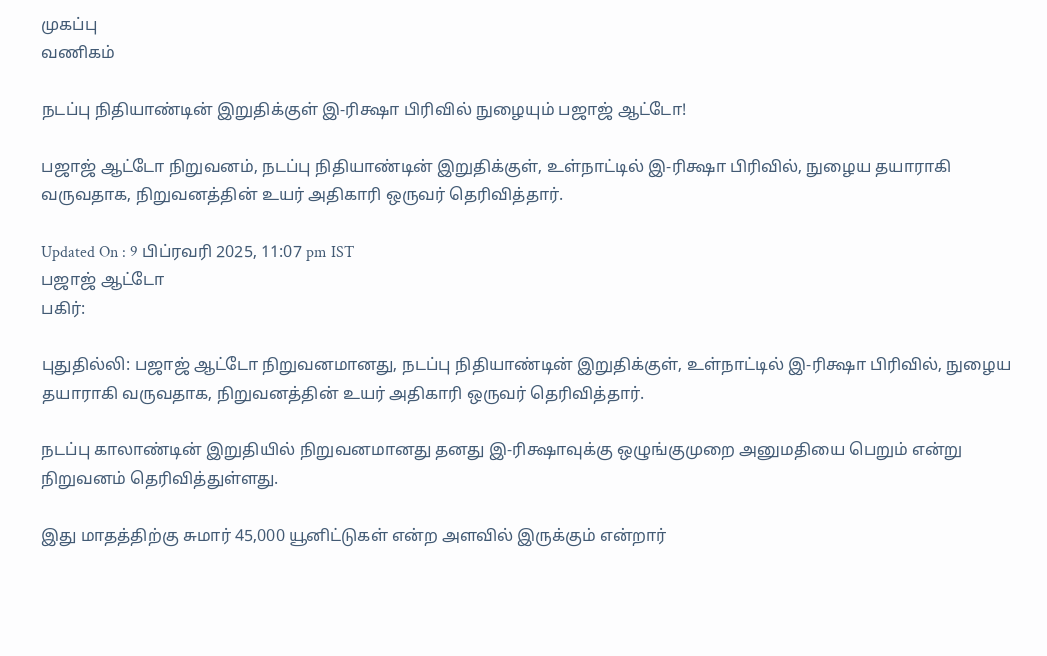முகப்பு
வணிகம்

நடப்பு நிதியாண்டின் இறுதிக்குள் இ-ரிக்ஷா பிரிவில் நுழையும் பஜாஜ் ஆட்டோ!

பஜாஜ் ஆட்டோ நிறுவனம், நடப்பு நிதியாண்டின் இறுதிக்குள், உள்நாட்டில் இ-ரிக்ஷா பிரிவில், நுழைய தயாராகி வருவதாக, நிறுவனத்தின் உயர் அதிகாரி ஒருவர் தெரிவித்தார்.

Updated On : 9 பிப்ரவரி 2025, 11:07 pm IST
பஜாஜ் ஆட்டோ
பகிர்:

புதுதில்லி: பஜாஜ் ஆட்டோ நிறுவனமானது, நடப்பு நிதியாண்டின் இறுதிக்குள், உள்நாட்டில் இ-ரிக்ஷா பிரிவில், நுழைய தயாராகி வருவதாக, நிறுவனத்தின் உயர் அதிகாரி ஒருவர் தெரிவித்தார்.

நடப்பு காலாண்டின் இறுதியில் நிறுவனமானது தனது இ-ரிக்ஷாவுக்கு ஒழுங்குமுறை அனுமதியை பெறும் என்று நிறுவனம் தெரிவித்துள்ளது.

இது மாதத்திற்கு சுமார் 45,000 யூனிட்டுகள் என்ற அளவில் இருக்கும் என்றார்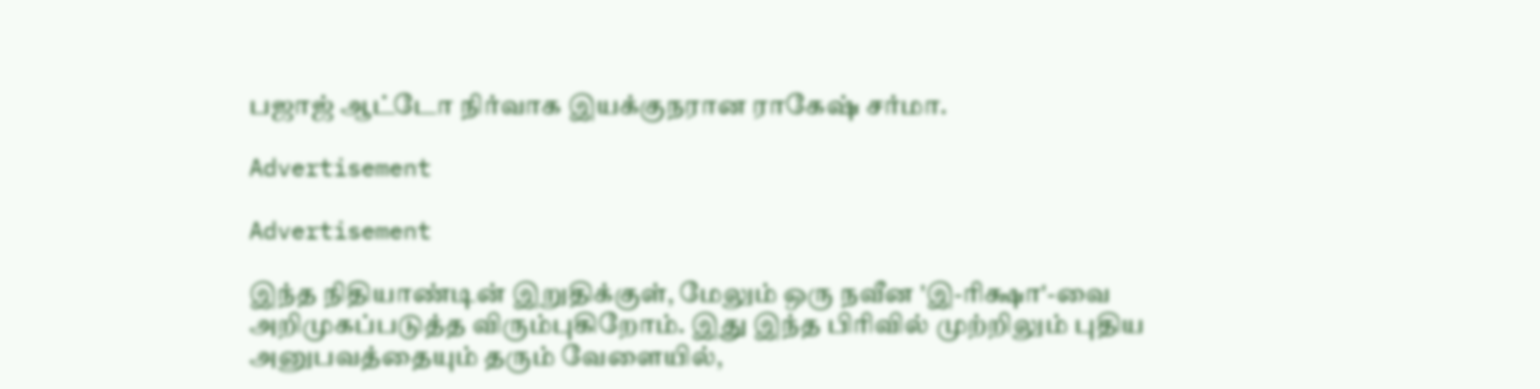பஜாஜ் ஆட்டோ நிர்வாக இயக்குநரான ராகேஷ் சர்மா.

Advertisement

Advertisement

இந்த நிதியாண்டின் இறுதிக்குள், மேலும் ஒரு நவீன 'இ-ரிக்ஷா'-வை அறிமுகப்படுத்த விரும்புகிறோம். இது இந்த பிரிவில் முற்றிலும் புதிய அனுபவத்தையும் தரும் வேளையில்,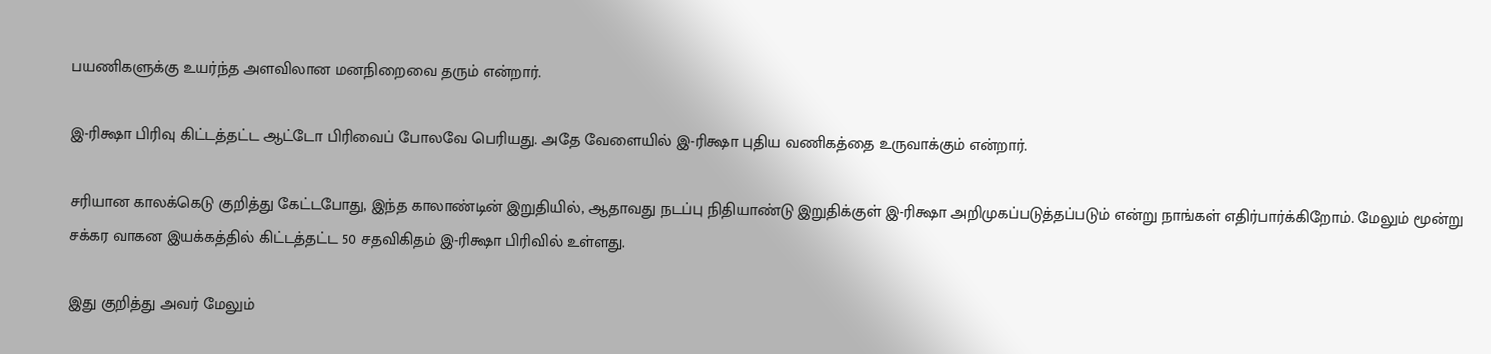பயணிகளுக்கு உயர்ந்த அளவிலான மனநிறைவை தரும் என்றார்.

இ-ரிக்ஷா பிரிவு கிட்டத்தட்ட ஆட்டோ பிரிவைப் போலவே பெரியது. அதே வேளையில் இ-ரிக்ஷா புதிய வணிகத்தை உருவாக்கும் என்றார்.

சரியான காலக்கெடு குறித்து கேட்டபோது, இந்த காலாண்டின் இறுதியில், ஆதாவது நடப்பு நிதியாண்டு இறுதிக்குள் இ-ரிக்ஷா அறிமுகப்படுத்தப்படும் என்று நாங்கள் எதிர்பார்க்கிறோம். மேலும் மூன்று சக்கர வாகன இயக்கத்தில் கிட்டத்தட்ட 50 சதவிகிதம் இ-ரிக்ஷா பிரிவில் உள்ளது.

இது குறித்து அவர் மேலும்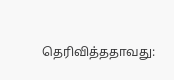தெரிவித்ததாவது: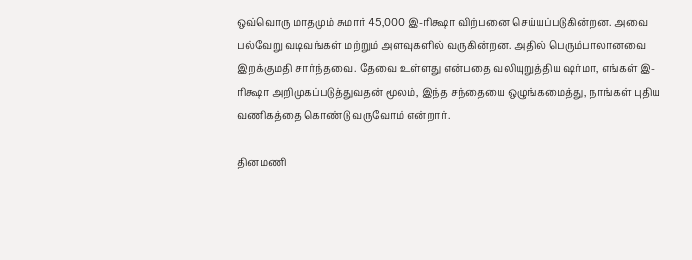ஒவ்வொரு மாதமும் சுமார் 45,000 இ-ரிக்ஷா விற்பனை செய்யப்படுகின்றன. அவை பல்வேறு வடிவங்கள் மற்றும் அளவுகளில் வருகின்றன. அதில் பெரும்பாலானவை இறக்குமதி சார்ந்தவை. தேவை உள்ளது என்பதை வலியுறுத்திய ஷர்மா, எங்கள் இ-ரிக்ஷா அறிமுகப்படுத்துவதன் மூலம், இந்த சந்தையை ஒழுங்கமைத்து, நாங்கள் புதிய வணிகத்தை கொண்டு வருவோம் என்றார்.

தினமணி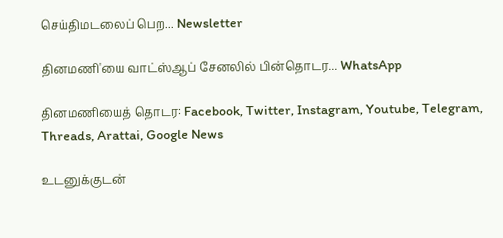செய்திமடலைப் பெற... Newsletter

தினமணி'யை வாட்ஸ்ஆப் சேனலில் பின்தொடர... WhatsApp

தினமணியைத் தொடர: Facebook, Twitter, Instagram, Youtube, Telegram, Threads, Arattai, Google News

உடனுக்குடன்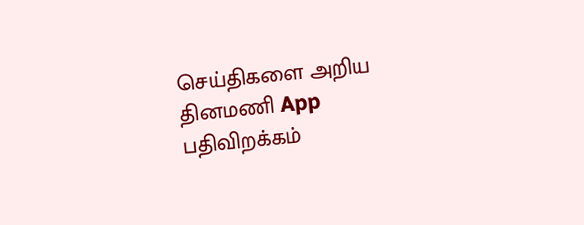செய்திகளை அறிய தினமணி App பதிவிறக்கம்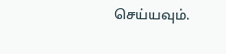செய்யவும்.